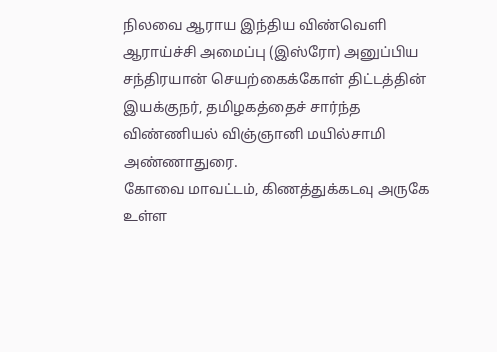நிலவை ஆராய இந்திய விண்வெளி ஆராய்ச்சி அமைப்பு (இஸ்ரோ) அனுப்பிய சந்திரயான் செயற்கைக்கோள் திட்டத்தின் இயக்குநர், தமிழகத்தைச் சார்ந்த விண்ணியல் விஞ்ஞானி மயில்சாமி அண்ணாதுரை.
கோவை மாவட்டம், கிணத்துக்கடவு அருகே உள்ள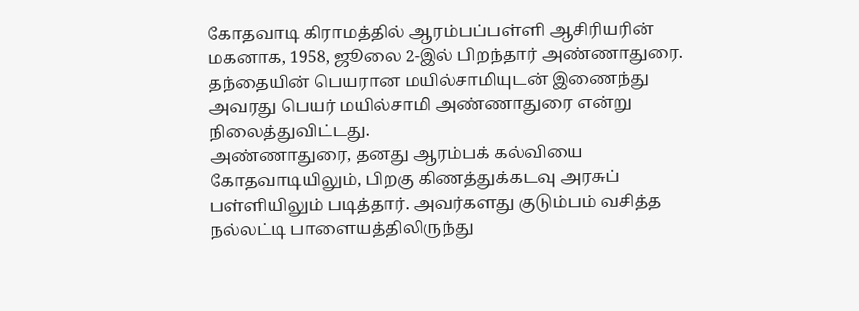கோதவாடி கிராமத்தில் ஆரம்பப்பள்ளி ஆசிரியரின் மகனாக, 1958, ஜூலை 2-இல் பிறந்தார் அண்ணாதுரை. தந்தையின் பெயரான மயில்சாமியுடன் இணைந்து அவரது பெயர் மயில்சாமி அண்ணாதுரை என்று நிலைத்துவிட்டது.
அண்ணாதுரை, தனது ஆரம்பக் கல்வியை கோதவாடியிலும், பிறகு கிணத்துக்கடவு அரசுப் பள்ளியிலும் படித்தார். அவர்களது குடும்பம் வசித்த நல்லட்டி பாளையத்திலிருந்து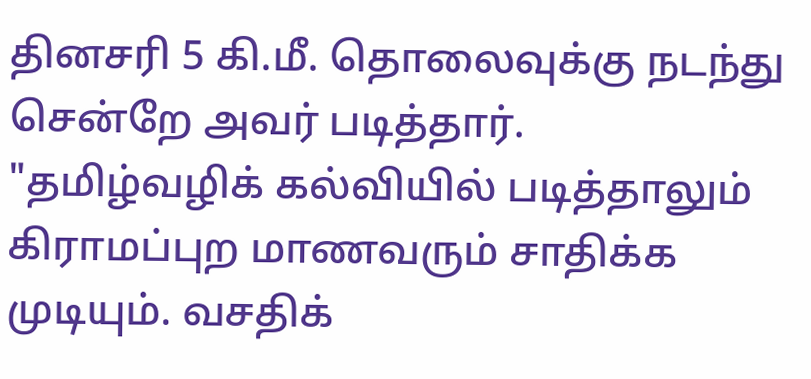தினசரி 5 கி.மீ. தொலைவுக்கு நடந்து சென்றே அவர் படித்தார். "தமிழ்வழிக் கல்வியில் படித்தாலும் கிராமப்புற மாணவரும் சாதிக்க முடியும். வசதிக்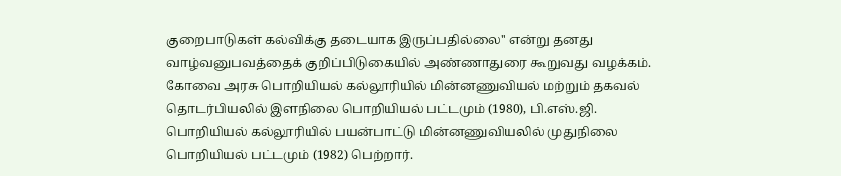குறைபாடுகள் கல்விக்கு தடையாக இருப்பதில்லை'' என்று தனது வாழ்வனுபவத்தைக் குறிப்பிடுகையில் அண்ணாதுரை கூறுவது வழக்கம்.
கோவை அரசு பொறியியல் கல்லூரியில் மின்னணுவியல் மற்றும் தகவல் தொடர்பியலில் இளநிலை பொறியியல் பட்டமும் (1980), பி.எஸ்.ஜி. பொறியியல் கல்லூரியில் பயன்பாட்டு மின்னணுவியலில் முதுநிலை பொறியியல் பட்டமும் (1982) பெற்றார்.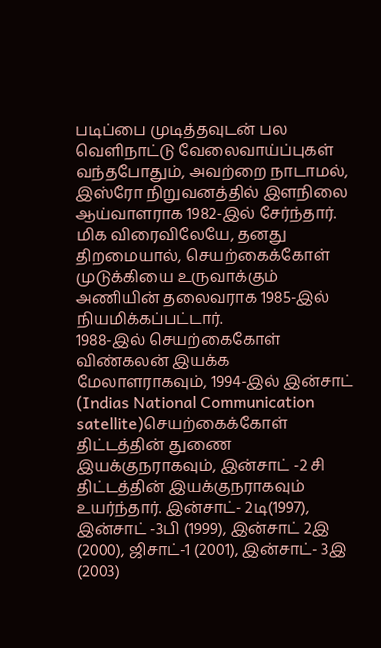படிப்பை முடித்தவுடன் பல வெளிநாட்டு வேலைவாய்ப்புகள் வந்தபோதும், அவற்றை நாடாமல், இஸ்ரோ நிறுவனத்தில் இளநிலை ஆய்வாளராக 1982-இல் சேர்ந்தார். மிக விரைவிலேயே, தனது திறமையால், செயற்கைக்கோள் முடுக்கியை உருவாக்கும் அணியின் தலைவராக 1985-இல் நியமிக்கப்பட்டார்.
1988-இல் செயற்கைகோள் விண்கலன் இயக்க மேலாளராகவும், 1994-இல் இன்சாட் (Indias National Communication satellite)செயற்கைக்கோள் திட்டத்தின் துணை இயக்குநராகவும், இன்சாட் -2 சி திட்டத்தின் இயக்குநராகவும் உயர்ந்தார். இன்சாட்- 2டி(1997), இன்சாட் -3பி (1999), இன்சாட் 2இ (2000), ஜிசாட்-1 (2001), இன்சாட்- 3இ (2003)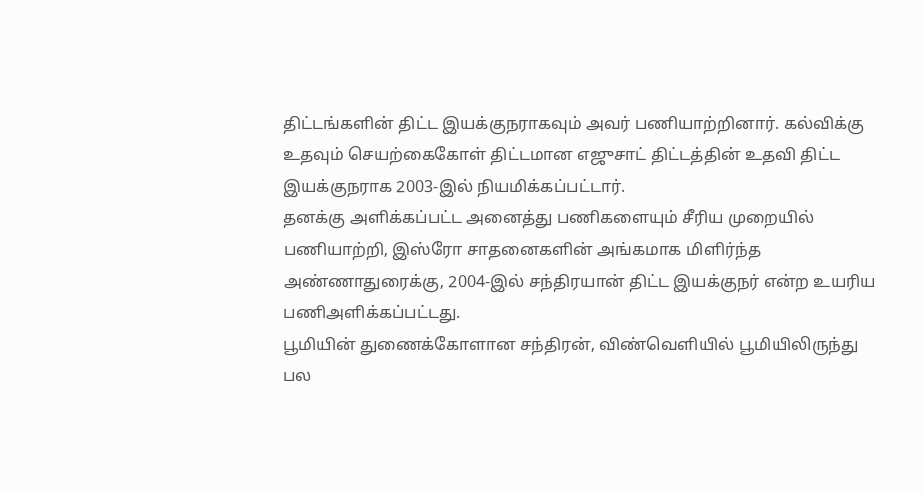திட்டங்களின் திட்ட இயக்குநராகவும் அவர் பணியாற்றினார். கல்விக்கு உதவும் செயற்கைகோள் திட்டமான எஜுசாட் திட்டத்தின் உதவி திட்ட இயக்குநராக 2003-இல் நியமிக்கப்பட்டார்.
தனக்கு அளிக்கப்பட்ட அனைத்து பணிகளையும் சீரிய முறையில் பணியாற்றி, இஸ்ரோ சாதனைகளின் அங்கமாக மிளிர்ந்த அண்ணாதுரைக்கு, 2004-இல் சந்திரயான் திட்ட இயக்குநர் என்ற உயரிய பணிஅளிக்கப்பட்டது.
பூமியின் துணைக்கோளான சந்திரன், விண்வெளியில் பூமியிலிருந்து பல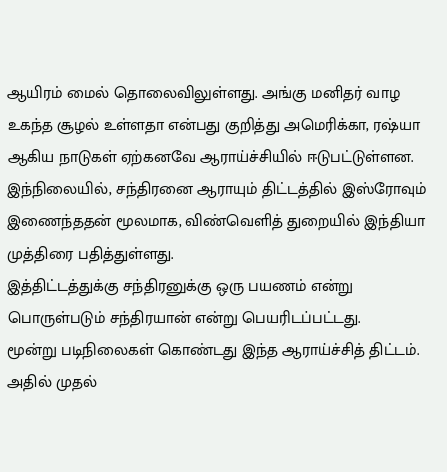ஆயிரம் மைல் தொலைவிலுள்ளது. அங்கு மனிதர் வாழ உகந்த சூழல் உள்ளதா என்பது குறித்து அமெரிக்கா, ரஷ்யா ஆகிய நாடுகள் ஏற்கனவே ஆராய்ச்சியில் ஈடுபட்டுள்ளன. இந்நிலையில், சந்திரனை ஆராயும் திட்டத்தில் இஸ்ரோவும் இணைந்ததன் மூலமாக, விண்வெளித் துறையில் இந்தியா முத்திரை பதித்துள்ளது.
இத்திட்டத்துக்கு சந்திரனுக்கு ஒரு பயணம் என்று பொருள்படும் சந்திரயான் என்று பெயரிடப்பட்டது.
மூன்று படிநிலைகள் கொண்டது இந்த ஆராய்ச்சித் திட்டம். அதில் முதல்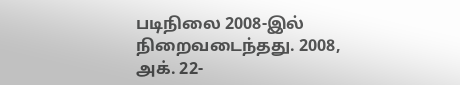படிநிலை 2008-இல் நிறைவடைந்தது. 2008, அக். 22-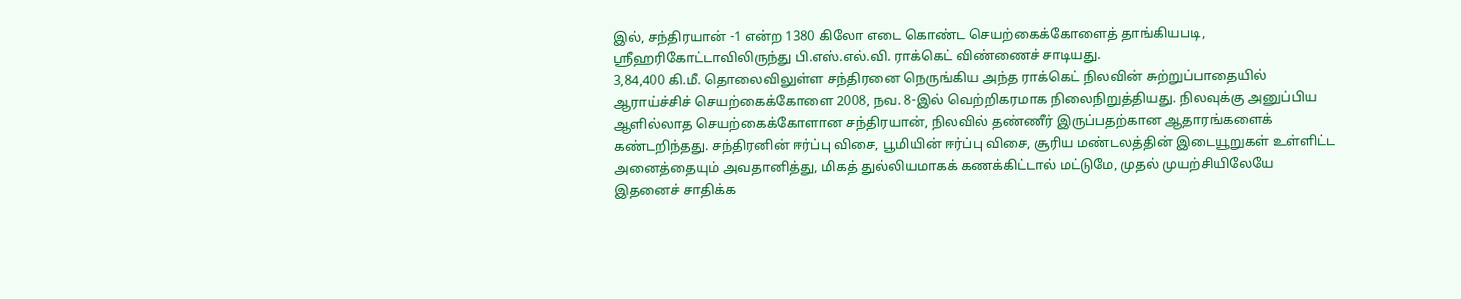இல், சந்திரயான் -1 என்ற 1380 கிலோ எடை கொண்ட செயற்கைக்கோளைத் தாங்கியபடி, ஸ்ரீஹரிகோட்டாவிலிருந்து பி.எஸ்.எல்.வி. ராக்கெட் விண்ணைச் சாடியது.
3,84,400 கி.மீ. தொலைவிலுள்ள சந்திரனை நெருங்கிய அந்த ராக்கெட் நிலவின் சுற்றுப்பாதையில் ஆராய்ச்சிச் செயற்கைக்கோளை 2008, நவ. 8-இல் வெற்றிகரமாக நிலைநிறுத்தியது. நிலவுக்கு அனுப்பிய ஆளில்லாத செயற்கைக்கோளான சந்திரயான், நிலவில் தண்ணீர் இருப்பதற்கான ஆதாரங்களைக் கண்டறிந்தது. சந்திரனின் ஈர்ப்பு விசை, பூமியின் ஈர்ப்பு விசை, சூரிய மண்டலத்தின் இடையூறுகள் உள்ளிட்ட அனைத்தையும் அவதானித்து, மிகத் துல்லியமாகக் கணக்கிட்டால் மட்டுமே, முதல் முயற்சியிலேயே இதனைச் சாதிக்க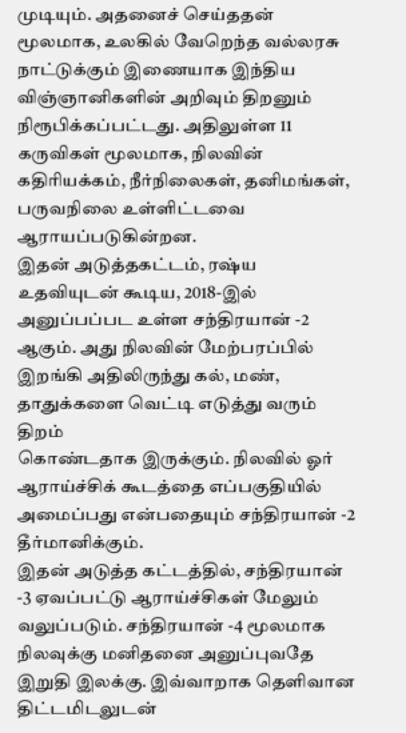முடியும். அதனைச் செய்ததன் மூலமாக, உலகில் வேறெந்த வல்லரசு
நாட்டுக்கும் இணையாக இந்திய விஞ்ஞானிகளின் அறிவும் திறனும் நிரூபிக்கப்பட்டது. அதிலுள்ள 11 கருவிகள் மூலமாக, நிலவின் கதிரியக்கம், நீர்நிலைகள், தனிமங்கள், பருவநிலை உள்ளிட்டவை ஆராயப்படுகின்றன.
இதன் அடுத்தகட்டம், ரஷ்ய உதவியுடன் கூடிய, 2018-இல் அனுப்பப்பட உள்ள சந்திரயான் -2 ஆகும். அது நிலவின் மேற்பரப்பில் இறங்கி அதிலிருந்து கல், மண், தாதுக்களை வெட்டி எடுத்து வரும் திறம்
கொண்டதாக இருக்கும். நிலவில் ஓர் ஆராய்ச்சிக் கூடத்தை எப்பகுதியில் அமைப்பது என்பதையும் சந்திரயான் -2 தீர்மானிக்கும்.
இதன் அடுத்த கட்டத்தில், சந்திரயான் -3 ஏவப்பட்டு ஆராய்ச்சிகள் மேலும் வலுப்படும். சந்திரயான் -4 மூலமாக நிலவுக்கு மனிதனை அனுப்புவதே இறுதி இலக்கு. இவ்வாறாக தெளிவான திட்டமிடலுடன்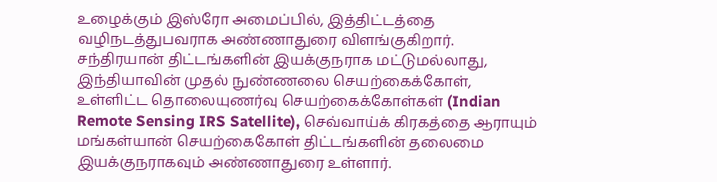உழைக்கும் இஸ்ரோ அமைப்பில், இத்திட்டத்தை வழிநடத்துபவராக அண்ணாதுரை விளங்குகிறார்.
சந்திரயான் திட்டங்களின் இயக்குநராக மட்டுமல்லாது, இந்தியாவின் முதல் நுண்ணலை செயற்கைக்கோள், உள்ளிட்ட தொலையுணர்வு செயற்கைக்கோள்கள் (Indian Remote Sensing IRS Satellite), செவ்வாய்க் கிரகத்தை ஆராயும் மங்கள்யான் செயற்கைகோள் திட்டங்களின் தலைமை இயக்குநராகவும் அண்ணாதுரை உள்ளார்.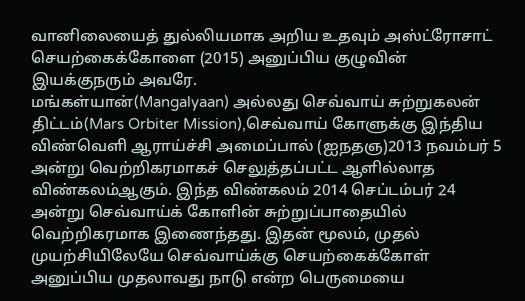வானிலையைத் துல்லியமாக அறிய உதவும் அஸ்ட்ரோசாட் செயற்கைக்கோளை (2015) அனுப்பிய குழுவின் இயக்குநரும் அவரே.
மங்கள்யான்(Mangalyaan) அல்லது செவ்வாய் சுற்றுகலன் திட்டம்(Mars Orbiter Mission),செவ்வாய் கோளுக்கு இந்திய விண்வெளி ஆராய்ச்சி அமைப்பால் (ஐநதஞ)2013 நவம்பர் 5 அன்று வெற்றிகரமாகச் செலுத்தப்பட்ட ஆளில்லாத விண்கலம்ஆகும். இந்த விண்கலம் 2014 செப்டம்பர் 24 அன்று செவ்வாய்க் கோளின் சுற்றுப்பாதையில் வெற்றிகரமாக இணைந்தது. இதன் மூலம், முதல் முயற்சியிலேயே செவ்வாய்க்கு செயற்கைக்கோள் அனுப்பிய முதலாவது நாடு என்ற பெருமையை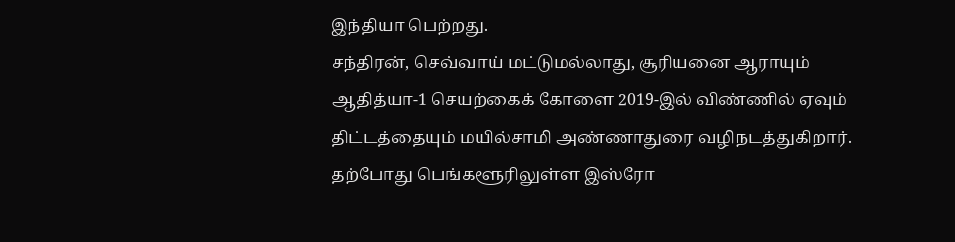இந்தியா பெற்றது.
சந்திரன், செவ்வாய் மட்டுமல்லாது, சூரியனை ஆராயும் ஆதித்யா-1 செயற்கைக் கோளை 2019-இல் விண்ணில் ஏவும் திட்டத்தையும் மயில்சாமி அண்ணாதுரை வழிநடத்துகிறார். தற்போது பெங்களூரிலுள்ள இஸ்ரோ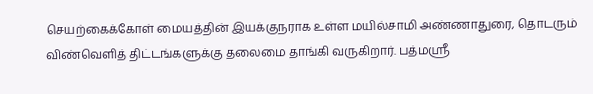செயற்கைக்கோள் மையத்தின் இயக்குநராக உள்ள மயில்சாமி அண்ணாதுரை, தொடரும் விண்வெளித் திட்டங்களுக்கு தலைமை தாங்கி வருகிறார். பத்மஸ்ரீ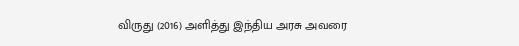விருது (2016) அளித்து இந்திய அரசு அவரை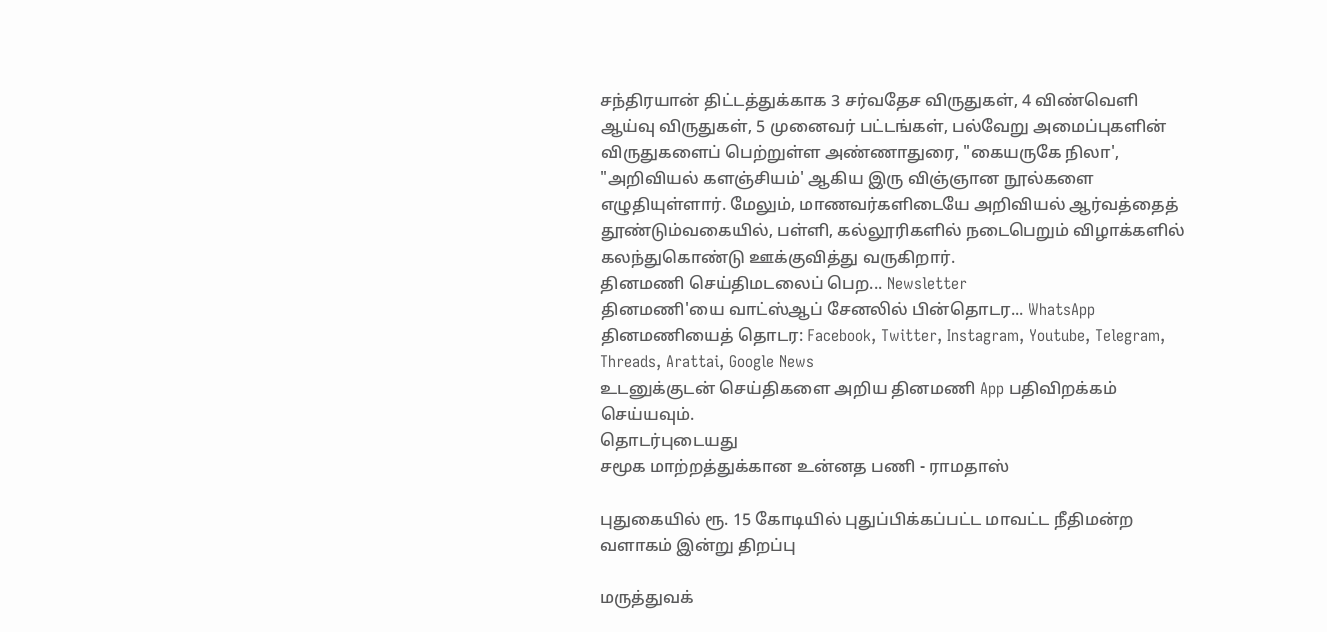சந்திரயான் திட்டத்துக்காக 3 சர்வதேச விருதுகள், 4 விண்வெளி ஆய்வு விருதுகள், 5 முனைவர் பட்டங்கள், பல்வேறு அமைப்புகளின் விருதுகளைப் பெற்றுள்ள அண்ணாதுரை, "கையருகே நிலா', "அறிவியல் களஞ்சியம்' ஆகிய இரு விஞ்ஞான நூல்களை எழுதியுள்ளார். மேலும், மாணவர்களிடையே அறிவியல் ஆர்வத்தைத் தூண்டும்வகையில், பள்ளி, கல்லூரிகளில் நடைபெறும் விழாக்களில் கலந்துகொண்டு ஊக்குவித்து வருகிறார்.
தினமணி செய்திமடலைப் பெற... Newsletter
தினமணி'யை வாட்ஸ்ஆப் சேனலில் பின்தொடர... WhatsApp
தினமணியைத் தொடர: Facebook, Twitter, Instagram, Youtube, Telegram, Threads, Arattai, Google News
உடனுக்குடன் செய்திகளை அறிய தினமணி App பதிவிறக்கம் செய்யவும்.
தொடர்புடையது
சமூக மாற்றத்துக்கான உன்னத பணி - ராமதாஸ்

புதுகையில் ரூ. 15 கோடியில் புதுப்பிக்கப்பட்ட மாவட்ட நீதிமன்ற வளாகம் இன்று திறப்பு

மருத்துவக்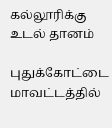கல்லூரிக்கு உடல் தானம்

புதுக்கோட்டை மாவட்டத்தில்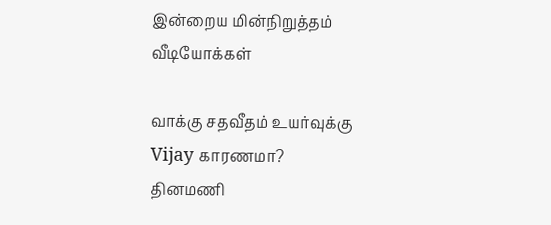இன்றைய மின்நிறுத்தம்
வீடியோக்கள்

வாக்கு சதவீதம் உயர்வுக்கு Vijay காரணமா?
தினமணி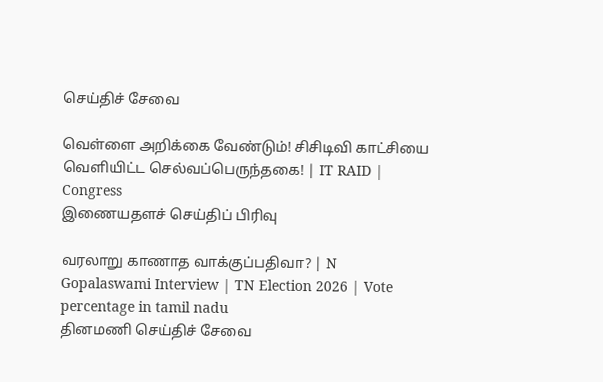செய்திச் சேவை

வெள்ளை அறிக்கை வேண்டும்! சிசிடிவி காட்சியை வெளியிட்ட செல்வப்பெருந்தகை! | IT RAID | Congress
இணையதளச் செய்திப் பிரிவு

வரலாறு காணாத வாக்குப்பதிவா? | N Gopalaswami Interview | TN Election 2026 | Vote percentage in tamil nadu
தினமணி செய்திச் சேவை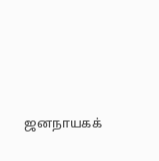ஜனநாயகக்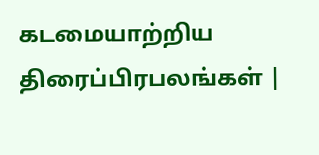கடமையாற்றிய திரைப்பிரபலங்கள் |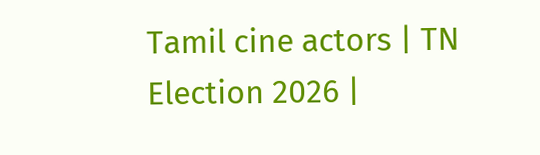Tamil cine actors | TN Election 2026 |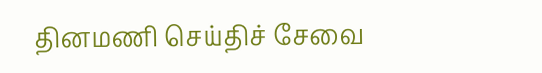தினமணி செய்திச் சேவை